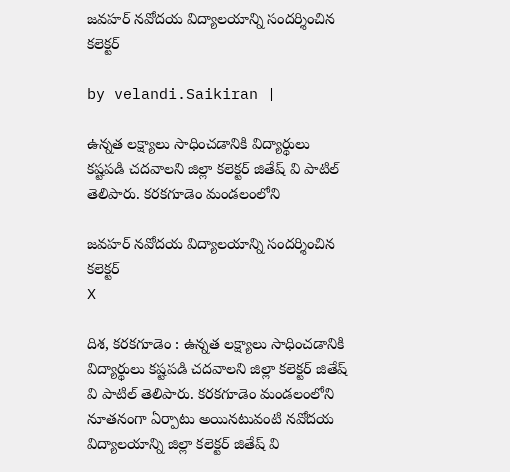జవహర్ నవోదయ విద్యాలయాన్ని సంద‌ర్శించిన క‌లెక్టర్‌

by velandi.Saikiran |

ఉన్నత లక్ష్యాలు సాధించడానికి విద్యార్థులు కష్టపడి చదవాలని జిల్లా కలెక్టర్‌ జితేష్ వి పాటిల్ తెలిపారు. కరకగూడెం మండలంలోని

జవహర్ నవోదయ విద్యాలయాన్ని సంద‌ర్శించిన క‌లెక్టర్‌
X

దిశ, కరకగూడెం : ఉన్నత లక్ష్యాలు సాధించడానికి విద్యార్థులు కష్టపడి చదవాలని జిల్లా కలెక్టర్‌ జితేష్ వి పాటిల్ తెలిపారు. కరకగూడెం మండలంలోని నూతనంగా ఏర్పాటు అయినటువంటి నవోదయ విద్యాలయాన్ని జిల్లా కలెక్టర్ జితేష్ వి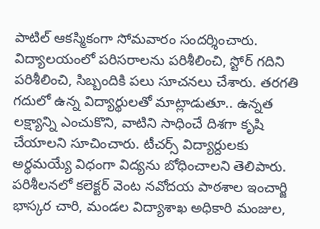పాటిల్ ఆకస్మికంగా సోమవారం సందర్శించారు. విద్యాలయంలో పరిసరాలను పరిశీలించి, స్టోర్ గదిని పరిశీలించి, సిబ్బందికి పలు సూచనలు చేశారు. తరగతి గదులో ఉన్న విద్యార్థులతో మాట్లాడుతూ.. ఉన్నత లక్ష్యాన్ని ఎంచుకొని, వాటిని సాధించే దిశగా కృషి చేయాలని సూచించారు. టీచర్స్ విద్యార్దులకు అర్థమయ్యే విధంగా విద్యను బోధించాలని తెలిపారు. పరిశీలనలో కలెక్టర్ వెంట నవోదయ పాఠశాల ఇంచార్జి భాస్కర చారి, మండల విద్యాశాఖ అధికారి మంజుల,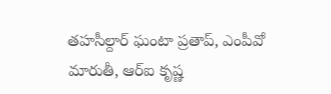తహసీల్దార్ ఘంటా ప్రతాప్, ఎంపీవో మారుతీ, ఆర్ఐ కృష్ణ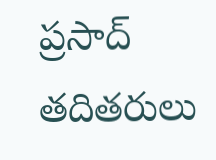ప్రసాద్ తదితరులు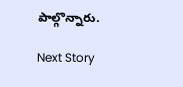పాల్గొన్నారు.

Next Story